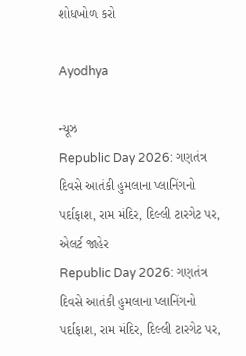શોધખોળ કરો

Ayodhya

ન્યૂઝ
Republic Day 2026: ગણતંત્ર દિવસે આતંકી હુમલાના પ્લાનિંગનો પર્દાફાશ, રામ મંદિર, દિલ્લી ટારગેટ પર, એલર્ટ જાહેર
Republic Day 2026: ગણતંત્ર દિવસે આતંકી હુમલાના પ્લાનિંગનો પર્દાફાશ, રામ મંદિર, દિલ્લી ટારગેટ પર,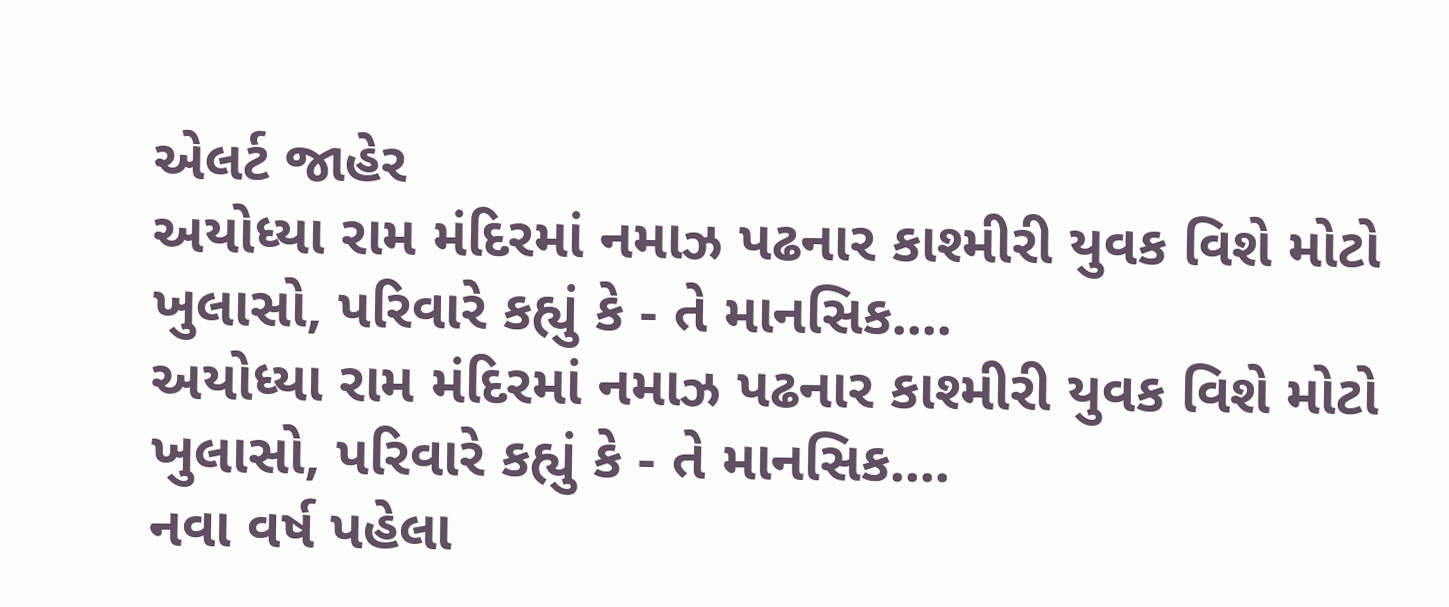એલર્ટ જાહેર
અયોધ્યા રામ મંદિરમાં નમાઝ પઢનાર કાશ્મીરી યુવક વિશે મોટો ખુલાસો, પરિવારે કહ્યું કે - તે માનસિક....
અયોધ્યા રામ મંદિરમાં નમાઝ પઢનાર કાશ્મીરી યુવક વિશે મોટો ખુલાસો, પરિવારે કહ્યું કે - તે માનસિક....
નવા વર્ષ પહેલા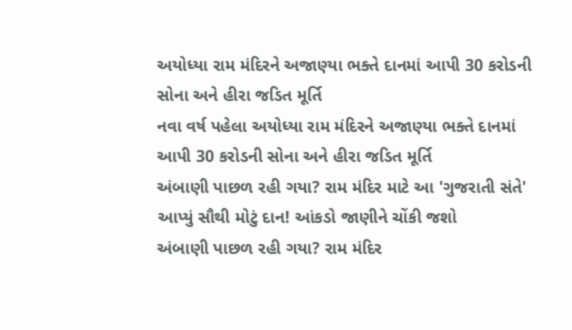અયોધ્યા રામ મંદિરને અજાણ્યા ભક્તે દાનમાં આપી 30 કરોડની સોના અને હીરા જડિત મૂર્તિ
નવા વર્ષ પહેલા અયોધ્યા રામ મંદિરને અજાણ્યા ભક્તે દાનમાં આપી 30 કરોડની સોના અને હીરા જડિત મૂર્તિ
અંબાણી પાછળ રહી ગયા? રામ મંદિર માટે આ 'ગુજરાતી સંતે' આપ્યું સૌથી મોટું દાન! આંકડો જાણીને ચોંકી જશો
અંબાણી પાછળ રહી ગયા? રામ મંદિર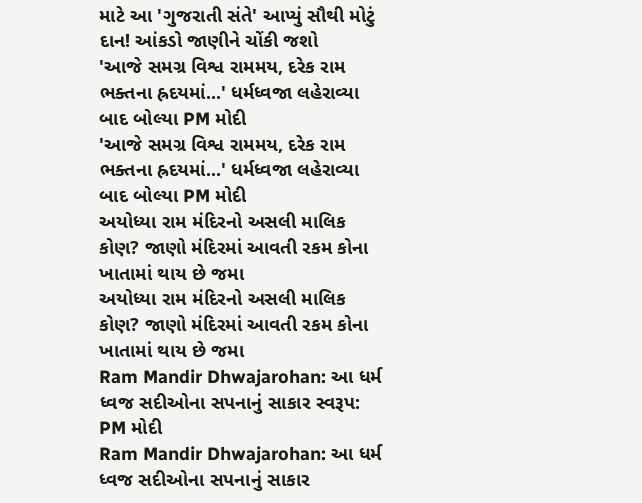માટે આ 'ગુજરાતી સંતે' આપ્યું સૌથી મોટું દાન! આંકડો જાણીને ચોંકી જશો
'આજે સમગ્ર વિશ્વ રામમય, દરેક રામ ભક્તના હ્રદયમાં...' ધર્મધ્વજા લહેરાવ્યા બાદ બોલ્યા PM મોદી
'આજે સમગ્ર વિશ્વ રામમય, દરેક રામ ભક્તના હ્રદયમાં...' ધર્મધ્વજા લહેરાવ્યા બાદ બોલ્યા PM મોદી
અયોધ્યા રામ મંદિરનો અસલી માલિક કોણ? જાણો મંદિરમાં આવતી રકમ કોના ખાતામાં થાય છે જમા
અયોધ્યા રામ મંદિરનો અસલી માલિક કોણ? જાણો મંદિરમાં આવતી રકમ કોના ખાતામાં થાય છે જમા
Ram Mandir Dhwajarohan: આ ધર્મ ધ્વજ સદીઓના સપનાનું સાકાર સ્વરૂપ: PM મોદી
Ram Mandir Dhwajarohan: આ ધર્મ ધ્વજ સદીઓના સપનાનું સાકાર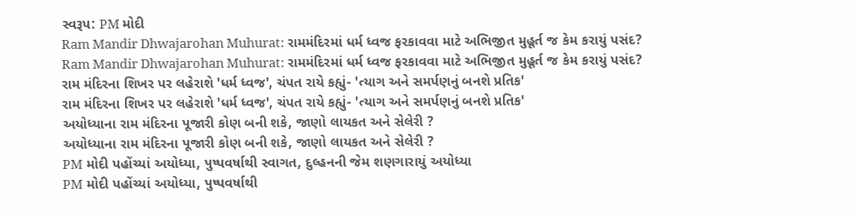સ્વરૂપ: PM મોદી
Ram Mandir Dhwajarohan Muhurat: રામમંદિરમાં ધર્મ ધ્વજ ફરકાવવા માટે અભિજીત મુહૂર્ત જ કેમ કરાયું પસંદ?
Ram Mandir Dhwajarohan Muhurat: રામમંદિરમાં ધર્મ ધ્વજ ફરકાવવા માટે અભિજીત મુહૂર્ત જ કેમ કરાયું પસંદ?
રામ મંદિરના શિખર પર લહેરાશે 'ધર્મ ધ્વજ', ચંપત રાયે કહ્યું- 'ત્યાગ અને સમર્પણનું બનશે પ્રતિક'
રામ મંદિરના શિખર પર લહેરાશે 'ધર્મ ધ્વજ', ચંપત રાયે કહ્યું- 'ત્યાગ અને સમર્પણનું બનશે પ્રતિક'
અયોધ્યાના રામ મંદિરના પૂજારી કોણ બની શકે, જાણો લાયકત અને સેલેરી ?
અયોધ્યાના રામ મંદિરના પૂજારી કોણ બની શકે, જાણો લાયકત અને સેલેરી ?
PM મોદી પહોંચ્યાં અયોધ્યા, પુષ્પવર્ષાથી સ્વાગત, દુલ્હનની જેમ શણગારાયું અયોધ્યા
PM મોદી પહોંચ્યાં અયોધ્યા, પુષ્પવર્ષાથી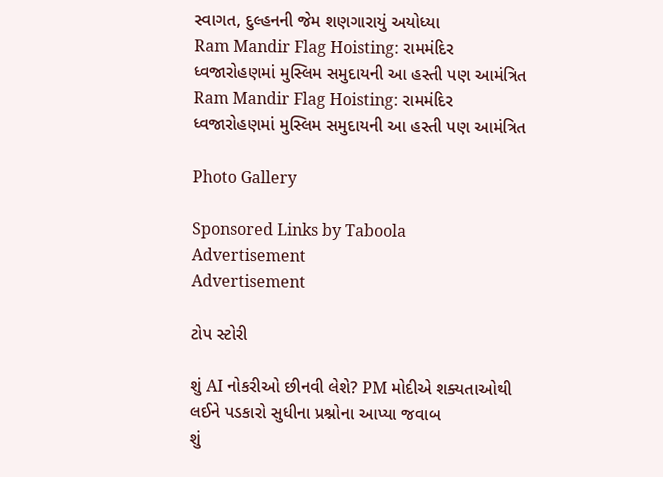સ્વાગત, દુલ્હનની જેમ શણગારાયું અયોધ્યા
Ram Mandir Flag Hoisting: રામમંદિર ધ્વજારોહણમાં મુસ્લિમ સમુદાયની આ હસ્તી પણ આમંત્રિત
Ram Mandir Flag Hoisting: રામમંદિર ધ્વજારોહણમાં મુસ્લિમ સમુદાયની આ હસ્તી પણ આમંત્રિત

Photo Gallery

Sponsored Links by Taboola
Advertisement
Advertisement

ટોપ સ્ટોરી

શું AI નોકરીઓ છીનવી લેશે? PM મોદીએ શક્યતાઓથી લઈને પડકારો સુધીના પ્રશ્નોના આપ્યા જવાબ
શું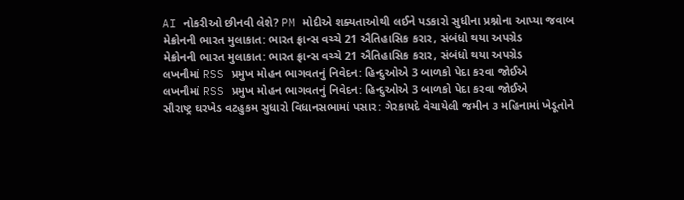AI નોકરીઓ છીનવી લેશે? PM મોદીએ શક્યતાઓથી લઈને પડકારો સુધીના પ્રશ્નોના આપ્યા જવાબ
મેક્રોનની ભારત મુલાકાત: ભારત ફ્રાન્સ વચ્ચે 21 ઐતિહાસિક કરાર, સંબંધો થયા અપગ્રેડ
મેક્રોનની ભારત મુલાકાત: ભારત ફ્રાન્સ વચ્ચે 21 ઐતિહાસિક કરાર, સંબંધો થયા અપગ્રેડ
લખનૌમાં RSS પ્રમુખ મોહન ભાગવતનું નિવેદન: હિન્દુઓએ 3 બાળકો પેદા કરવા જોઈએ
લખનૌમાં RSS પ્રમુખ મોહન ભાગવતનું નિવેદન: હિન્દુઓએ 3 બાળકો પેદા કરવા જોઈએ
સૌરાષ્ટ્ર ઘરખેડ વટહુકમ સુધારો વિધાનસભામાં પસાર: ગેરકાયદે વેચાયેલી જમીન ૩ મહિનામાં ખેડૂતોને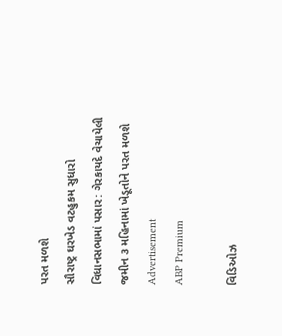પરત મળશે
સૌરાષ્ટ્ર ઘરખેડ વટહુકમ સુધારો વિધાનસભામાં પસાર: ગેરકાયદે વેચાયેલી જમીન ૩ મહિનામાં ખેડૂતોને પરત મળશે
Advertisement
ABP Premium

વિડિઓઝ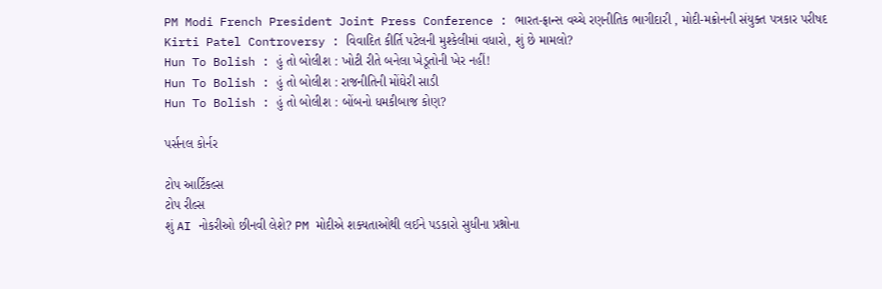PM Modi French President Joint Press Conference : ભારત-ફ્રાન્સ વચ્ચે રણનીતિક ભાગીદારી , મોદી-મક્રોનની સંયુક્ત પત્રકાર પરીષદ
Kirti Patel Controversy : વિવાદિત કીર્તિ પટેલની મુશ્કેલીમાં વધારો, શું છે મામલો?
Hun To Bolish : હું તો બોલીશ : ખોટી રીતે બનેલા ખેડૂતોની ખેર નહીં!
Hun To Bolish : હું તો બોલીશ : રાજનીતિની મોંઘેરી સાડી
Hun To Bolish : હું તો બોલીશ : બોંબનો ધમકીબાજ કોણ?

પર્સનલ કોર્નર

ટોપ આર્ટિકલ્સ
ટોપ રીલ્સ
શું AI નોકરીઓ છીનવી લેશે? PM મોદીએ શક્યતાઓથી લઈને પડકારો સુધીના પ્રશ્નોના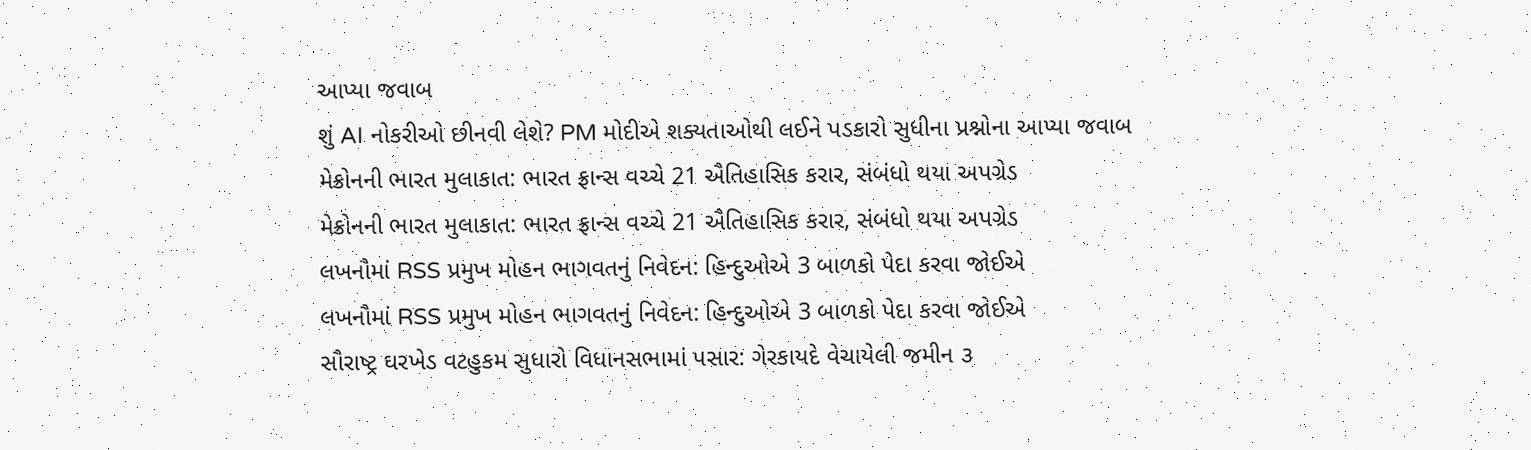આપ્યા જવાબ
શું AI નોકરીઓ છીનવી લેશે? PM મોદીએ શક્યતાઓથી લઈને પડકારો સુધીના પ્રશ્નોના આપ્યા જવાબ
મેક્રોનની ભારત મુલાકાત: ભારત ફ્રાન્સ વચ્ચે 21 ઐતિહાસિક કરાર, સંબંધો થયા અપગ્રેડ
મેક્રોનની ભારત મુલાકાત: ભારત ફ્રાન્સ વચ્ચે 21 ઐતિહાસિક કરાર, સંબંધો થયા અપગ્રેડ
લખનૌમાં RSS પ્રમુખ મોહન ભાગવતનું નિવેદન: હિન્દુઓએ 3 બાળકો પેદા કરવા જોઈએ
લખનૌમાં RSS પ્રમુખ મોહન ભાગવતનું નિવેદન: હિન્દુઓએ 3 બાળકો પેદા કરવા જોઈએ
સૌરાષ્ટ્ર ઘરખેડ વટહુકમ સુધારો વિધાનસભામાં પસાર: ગેરકાયદે વેચાયેલી જમીન ૩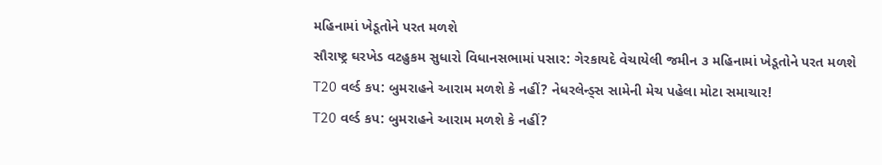મહિનામાં ખેડૂતોને પરત મળશે
સૌરાષ્ટ્ર ઘરખેડ વટહુકમ સુધારો વિધાનસભામાં પસાર: ગેરકાયદે વેચાયેલી જમીન ૩ મહિનામાં ખેડૂતોને પરત મળશે
T20 વર્લ્ડ કપ: બુમરાહને આરામ મળશે કે નહીં? નેધરલેન્ડ્સ સામેની મેચ પહેલા મોટા સમાચાર!
T20 વર્લ્ડ કપ: બુમરાહને આરામ મળશે કે નહીં?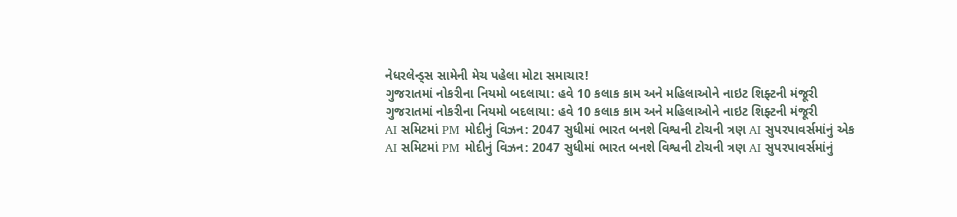નેધરલેન્ડ્સ સામેની મેચ પહેલા મોટા સમાચાર!
ગુજરાતમાં નોકરીના નિયમો બદલાયા: હવે 10 કલાક કામ અને મહિલાઓને નાઇટ શિફ્ટની મંજૂરી
ગુજરાતમાં નોકરીના નિયમો બદલાયા: હવે 10 કલાક કામ અને મહિલાઓને નાઇટ શિફ્ટની મંજૂરી
AI સમિટમાં PM મોદીનું વિઝન: 2047 સુધીમાં ભારત બનશે વિશ્વની ટોચની ત્રણ AI સુપરપાવર્સમાંનું એક
AI સમિટમાં PM મોદીનું વિઝન: 2047 સુધીમાં ભારત બનશે વિશ્વની ટોચની ત્રણ AI સુપરપાવર્સમાંનું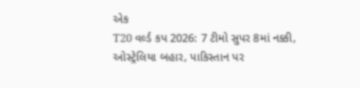એક
T20 વર્લ્ડ કપ 2026: 7 ટીમો સુપર 8માં નક્કી, ઓસ્ટ્રેલિયા બહાર, પાકિસ્તાન પર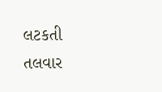લટકતી તલવાર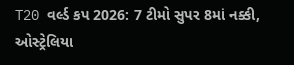T20 વર્લ્ડ કપ 2026: 7 ટીમો સુપર 8માં નક્કી, ઓસ્ટ્રેલિયા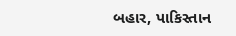બહાર, પાકિસ્તાન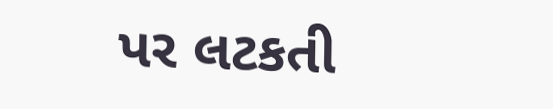પર લટકતી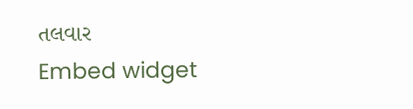તલવાર
Embed widget